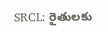SRCL: రైతులకు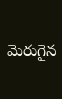మెరుగైన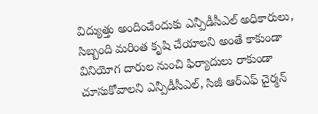విద్యుత్తు అందించేందుకు ఎన్పీడీసీఎల్ అధికారులు, సిబ్బంది మరింత కృషి చేయాలని అంతే కాకుండా వినియోగ దారుల నుంచి ఫిర్యాదులు రాకుండా చూసుకోవాలని ఎన్పీడీసీఎల్, సిజీ ఆర్ఎఫ్ చైర్మన్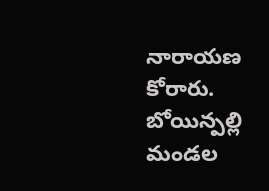నారాయణ కోరారు. బోయిన్పల్లి మండల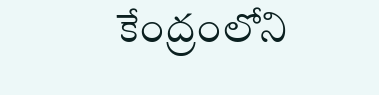కేంద్రంలోని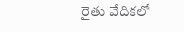రైతు వేదికలో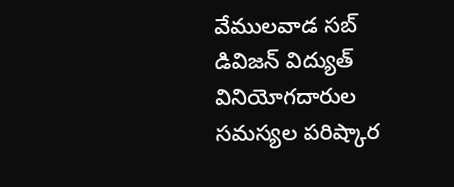వేములవాడ సబ్ డివిజన్ విద్యుత్ వినియోగదారుల సమస్యల పరిష్కార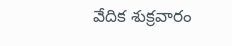వేదిక శుక్రవారం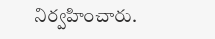నిర్వహించారు.